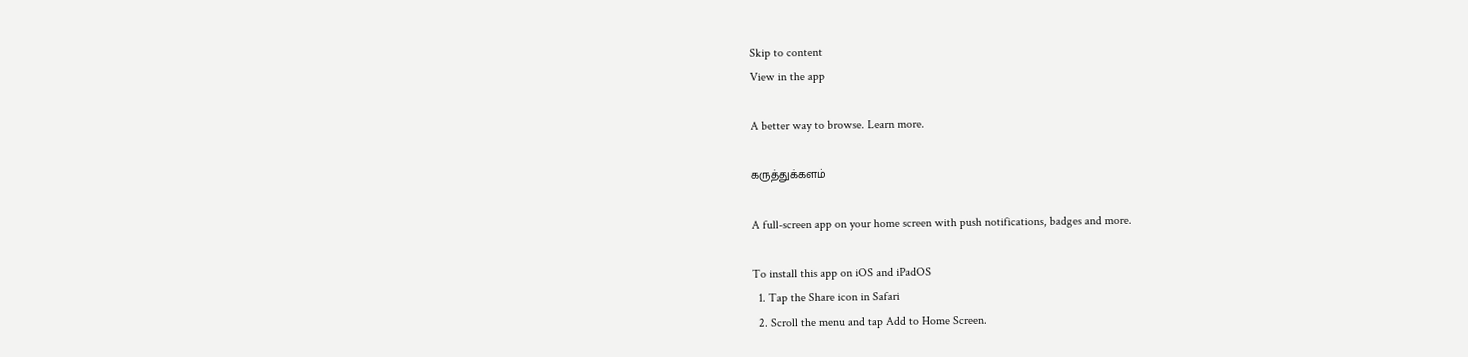Skip to content
View in the app

A better way to browse. Learn more.

கருத்துக்களம்

A full-screen app on your home screen with push notifications, badges and more.

To install this app on iOS and iPadOS
  1. Tap the Share icon in Safari
  2. Scroll the menu and tap Add to Home Screen.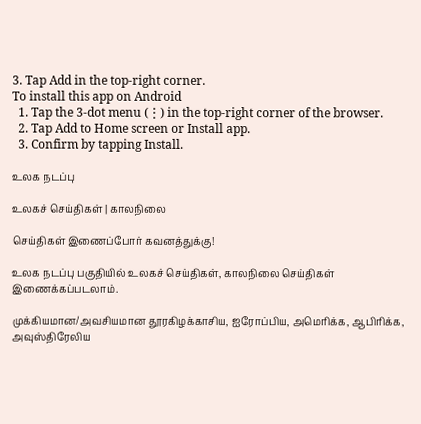3. Tap Add in the top-right corner.
To install this app on Android
  1. Tap the 3-dot menu (⋮) in the top-right corner of the browser.
  2. Tap Add to Home screen or Install app.
  3. Confirm by tapping Install.

உலக நடப்பு

உலகச் செய்திகள் | காலநிலை

செய்திகள் இணைப்போர் கவனத்துக்கு!

உலக நடப்பு பகுதியில் உலகச் செய்திகள், காலநிலை செய்திகள் இணைக்கப்படலாம்.

முக்கியமான/அவசியமான தூரகிழக்காசிய, ஐரோப்பிய, அமெரிக்க, ஆபிரிக்க, அவுஸ்திரேலிய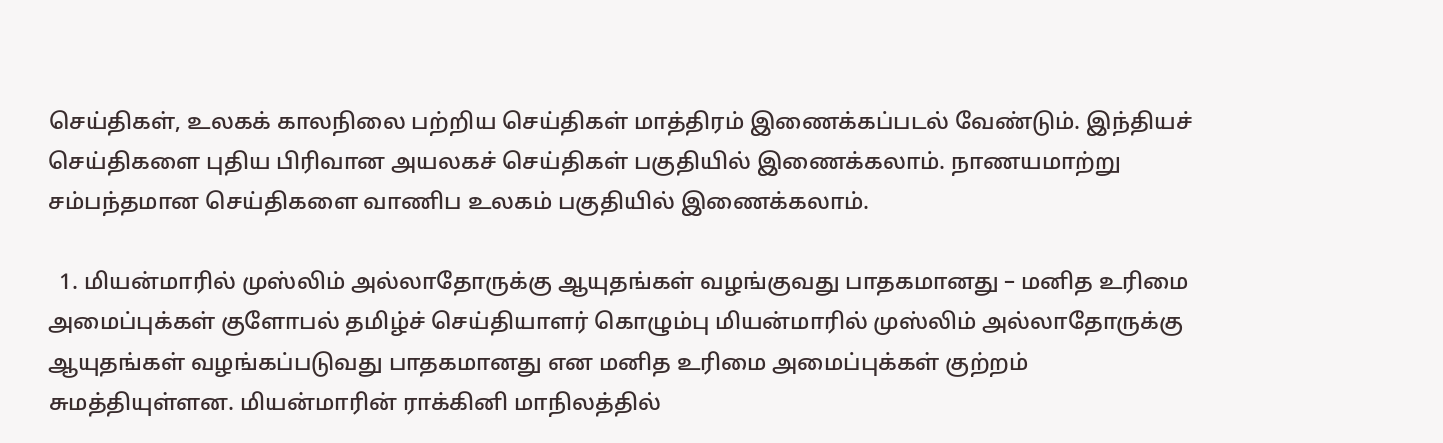செய்திகள், உலகக் காலநிலை பற்றிய செய்திகள் மாத்திரம் இணைக்கப்படல் வேண்டும். இந்தியச் செய்திகளை புதிய பிரிவான அயலகச் செய்திகள் பகுதியில் இணைக்கலாம். நாணயமாற்று சம்பந்தமான செய்திகளை வாணிப உலகம் பகுதியில் இணைக்கலாம்.

  1. மியன்மாரில் முஸ்லிம் அல்லாதோருக்கு ஆயுதங்கள் வழங்குவது பாதகமானது – மனித உரிமை அமைப்புக்கள் குளோபல் தமிழ்ச் செய்தியாளர் கொழும்பு மியன்மாரில் முஸ்லிம் அல்லாதோருக்கு ஆயுதங்கள் வழங்கப்படுவது பாதகமானது என மனித உரிமை அமைப்புக்கள் குற்றம் சுமத்தியுள்ளன. மியன்மாரின் ராக்கினி மாநிலத்தில்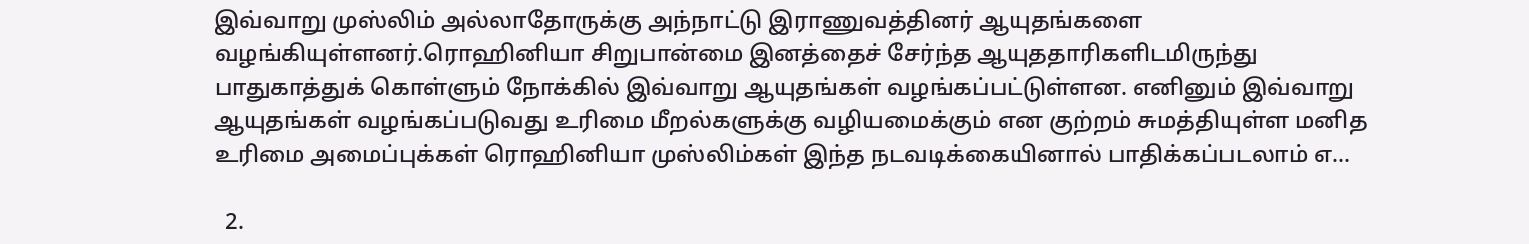இவ்வாறு முஸ்லிம் அல்லாதோருக்கு அந்நாட்டு இராணுவத்தினர் ஆயுதங்களை வழங்கியுள்ளனர்.ரொஹினியா சிறுபான்மை இனத்தைச் சேர்ந்த ஆயுததாரிகளிடமிருந்து பாதுகாத்துக் கொள்ளும் நோக்கில் இவ்வாறு ஆயுதங்கள் வழங்கப்பட்டுள்ளன. எனினும் இவ்வாறு ஆயுதங்கள் வழங்கப்படுவது உரிமை மீறல்களுக்கு வழியமைக்கும் என குற்றம் சுமத்தியுள்ள மனித உரிமை அமைப்புக்கள் ரொஹினியா முஸ்லிம்கள் இந்த நடவடிக்கையினால் பாதிக்கப்படலாம் எ…

  2.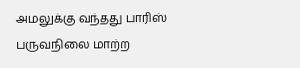அமலுக்கு வந்தது பாரிஸ் பருவநிலை மாற்ற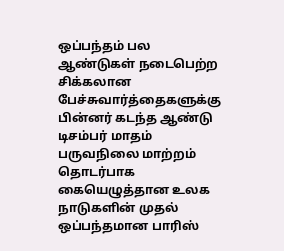ஒப்பந்தம் பல ஆண்டுகள் நடைபெற்ற சிக்கலான பேச்சுவார்த்தைகளுக்கு பின்னர் கடந்த ஆண்டு டிசம்பர் மாதம் பருவநிலை மாற்றம் தொடர்பாக கையெழுத்தான உலக நாடுகளின் முதல் ஒப்பந்தமான பாரிஸ்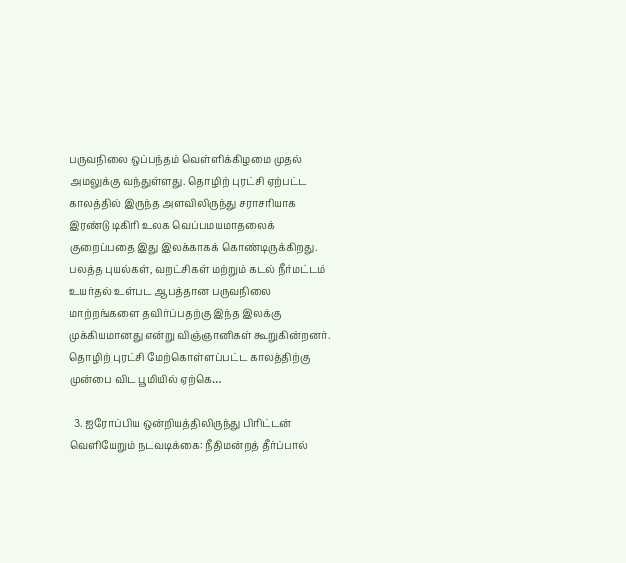பருவநிலை ஒப்பந்தம் வெள்ளிக்கிழமை முதல் அமலுக்கு வந்துள்ளது. தொழிற் புரட்சி ஏற்பட்ட காலத்தில் இருந்த அளவிலிருந்து சராசரியாக இரண்டு டிகிரி உலக வெப்பமயமாதலைக் குறைப்பதை இது இலக்காகக் கொண்டிருக்கிறது. பலத்த புயல்கள், வறட்சிகள் மற்றும் கடல் நீர்மட்டம் உயர்தல் உள்பட ஆபத்தான பருவநிலை மாற்றங்களை தவிர்ப்பதற்கு இந்த இலக்கு முக்கியமானது என்று விஞ்ஞானிகள் கூறுகின்றனர். தொழிற் புரட்சி மேற்கொள்ளப்பட்ட காலத்திற்கு முன்பை விட பூமியில் ஏற்கெ…

  3. ஐரோப்பிய ஒன்றியத்திலிருந்து பிரிட்டன் வெளியேறும் நடவடிக்கை: நீதிமன்றத் தீர்ப்பால்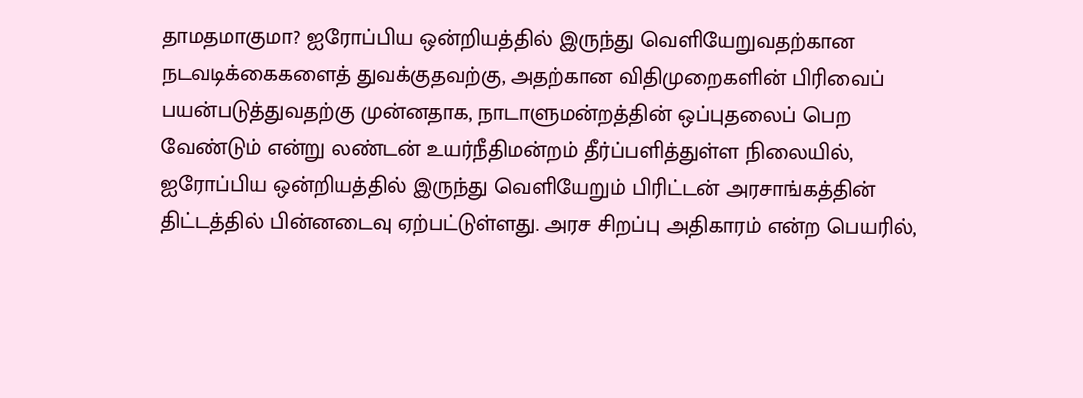தாமதமாகுமா? ஐரோப்பிய ஒன்றியத்தில் இருந்து வெளியேறுவதற்கான நடவடிக்கைகளைத் துவக்குதவற்கு, அதற்கான விதிமுறைகளின் பிரிவைப் பயன்படுத்துவதற்கு முன்னதாக, நாடாளுமன்றத்தின் ஒப்புதலைப் பெற வேண்டும் என்று லண்டன் உயர்நீதிமன்றம் தீர்ப்பளித்துள்ள நிலையில், ஐரோப்பிய ஒன்றியத்தில் இருந்து வெளியேறும் பிரிட்டன் அரசாங்கத்தின் திட்டத்தில் பின்னடைவு ஏற்பட்டுள்ளது. அரச சிறப்பு அதிகாரம் என்ற பெயரில்,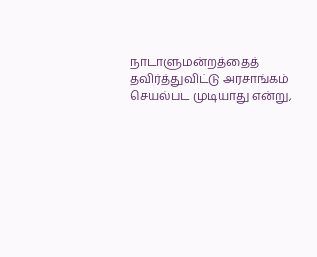நாடாளுமன்றத்தைத் தவிர்த்துவிட்டு அரசாங்கம் செயல்பட முடியாது என்று,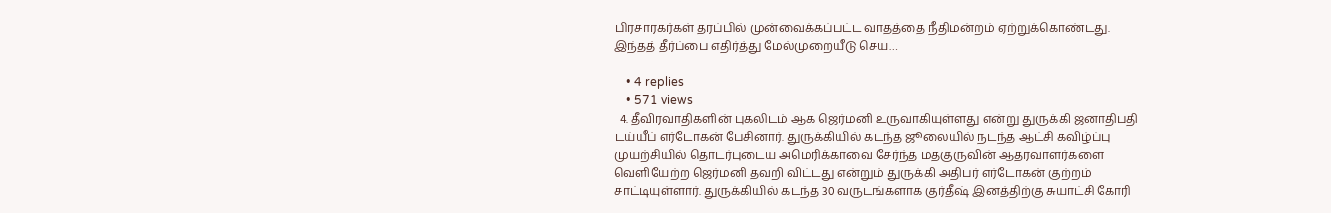பிரசாரகர்கள் தரப்பில் முன்வைக்கப்பட்ட வாதத்தை நீதிமன்றம் ஏற்றுக்கொண்டது. இந்தத் தீர்ப்பை எதிர்த்து மேல்முறையீடு செய…

    • 4 replies
    • 571 views
  4. தீவிரவாதிகளின் புகலிடம் ஆக ஜெர்மனி உருவாகியுள்ளது என்று துருக்கி ஜனாதிபதி டய்யீப் எர்டோகன் பேசினார். துருக்கியில் கடந்த ஜூலையில் நடந்த ஆட்சி கவிழ்ப்பு முயற்சியில் தொடர்புடைய அமெரிக்காவை சேர்ந்த மதகுருவின் ஆதரவாளர்களை வெளியேற்ற ஜெர்மனி தவறி விட்டது என்றும் துருக்கி அதிபர் எர்டோகன் குற்றம் சாட்டியுள்ளார். துருக்கியில் கடந்த 30 வருடங்களாக குர்தீஷ் இனத்திற்கு சுயாட்சி கோரி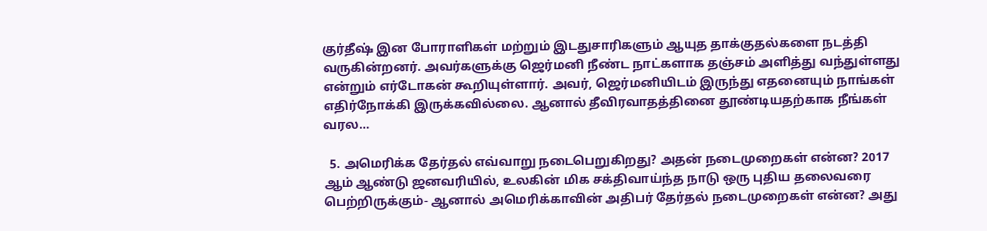குர்தீஷ் இன போராளிகள் மற்றும் இடதுசாரிகளும் ஆயுத தாக்குதல்களை நடத்தி வருகின்றனர். அவர்களுக்கு ஜெர்மனி நீண்ட நாட்களாக தஞ்சம் அளித்து வந்துள்ளது என்றும் எர்டோகன் கூறியுள்ளார். அவர், ஜெர்மனியிடம் இருந்து எதனையும் நாங்கள் எதிர்நோக்கி இருக்கவில்லை. ஆனால் தீவிரவாதத்தினை தூண்டியதற்காக நீங்கள் வரல…

  5. அமெரிக்க தேர்தல் எவ்வாறு நடைபெறுகிறது? அதன் நடைமுறைகள் என்ன? 2017 ஆம் ஆண்டு ஜனவரியில், உலகின் மிக சக்திவாய்ந்த நாடு ஒரு புதிய தலைவரை பெற்றிருக்கும்- ஆனால் அமெரிக்காவின் அதிபர் தேர்தல் நடைமுறைகள் என்ன? அது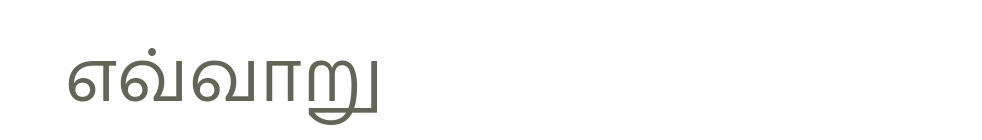எவ்வாறு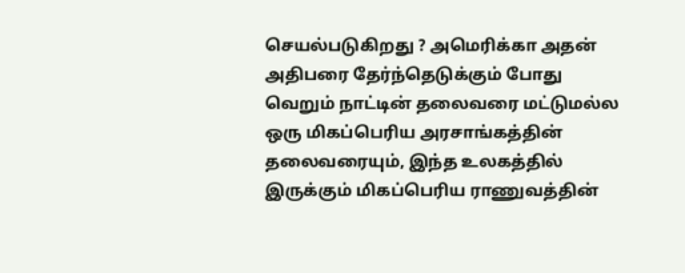செயல்படுகிறது ? அமெரிக்கா அதன் அதிபரை தேர்ந்தெடுக்கும் போது வெறும் நாட்டின் தலைவரை மட்டுமல்ல ஒரு மிகப்பெரிய அரசாங்கத்தின் தலைவரையும், இந்த உலகத்தில் இருக்கும் மிகப்பெரிய ராணுவத்தின்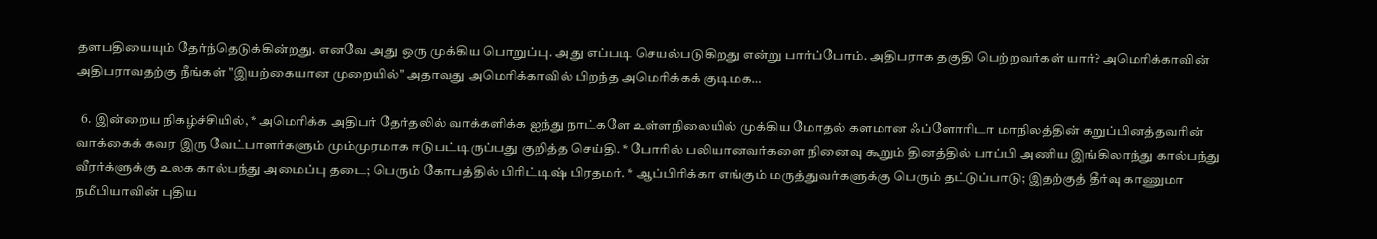தளபதியையும் தேர்ந்தெடுக்கின்றது. எனவே அது ஒரு முக்கிய பொறுப்பு. அது எப்படி செயல்படுகிறது என்று பார்ப்போம். அதிபராக தகுதி பெற்றவர்கள் யார்? அமெரிக்காவின் அதிபராவதற்கு நீங்கள் "இயற்கையான முறையில்" அதாவது அமெரிக்காவில் பிறந்த அமெரிக்கக் குடிமக…

  6. இன்றைய நிகழ்ச்சியில், * அமெரிக்க அதிபர் தேர்தலில் வாக்களிக்க ஐந்து நாட்களே உள்ளநிலையில் முக்கிய மோதல் களமான ஃப்ளோரிடா மாநிலத்தின் கறுப்பினத்தவரின் வாக்கைக் கவர இரு வேட்பாளர்களும் மும்முரமாக ஈடுபட்டிருப்பது குறித்த செய்தி. * போரில் பலியானவர்களை நினைவு கூறும் தினத்தில் பாப்பி அணிய இங்கிலாந்து கால்பந்து வீரர்க்ளுக்கு உலக கால்பந்து அமைப்பு தடை; பெரும் கோபத்தில் பிரிட்டிஷ் பிரதமர். * ஆப்பிரிக்கா எங்கும் மருத்துவர்களுக்கு பெரும் தட்டுப்பாடு; இதற்குத் தீர்வு காணுமா நமீபியாவின் புதிய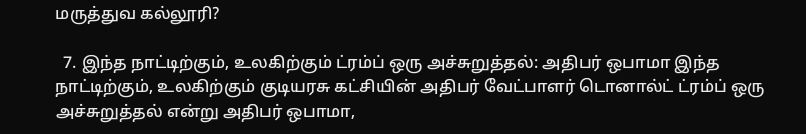மருத்துவ கல்லூரி?

  7. இந்த நாட்டிற்கும், உலகிற்கும் ட்ரம்ப் ஒரு அச்சுறுத்தல்: அதிபர் ஒபாமா இந்த நாட்டிற்கும், உலகிற்கும் குடியரசு கட்சியின் அதிபர் வேட்பாளர் டொனால்ட் ட்ரம்ப் ஒரு அச்சுறுத்தல் என்று அதிபர் ஒபாமா,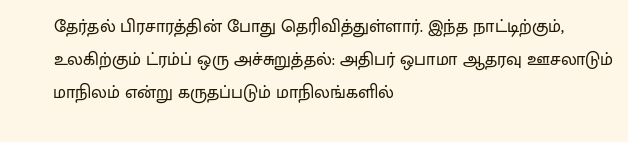தேர்தல் பிரசாரத்தின் போது தெரிவித்துள்ளார். இந்த நாட்டிற்கும், உலகிற்கும் ட்ரம்ப் ஒரு அச்சுறுத்தல்: அதிபர் ஒபாமா ஆதரவு ஊசலாடும் மாநிலம் என்று கருதப்படும் மாநிலங்களில்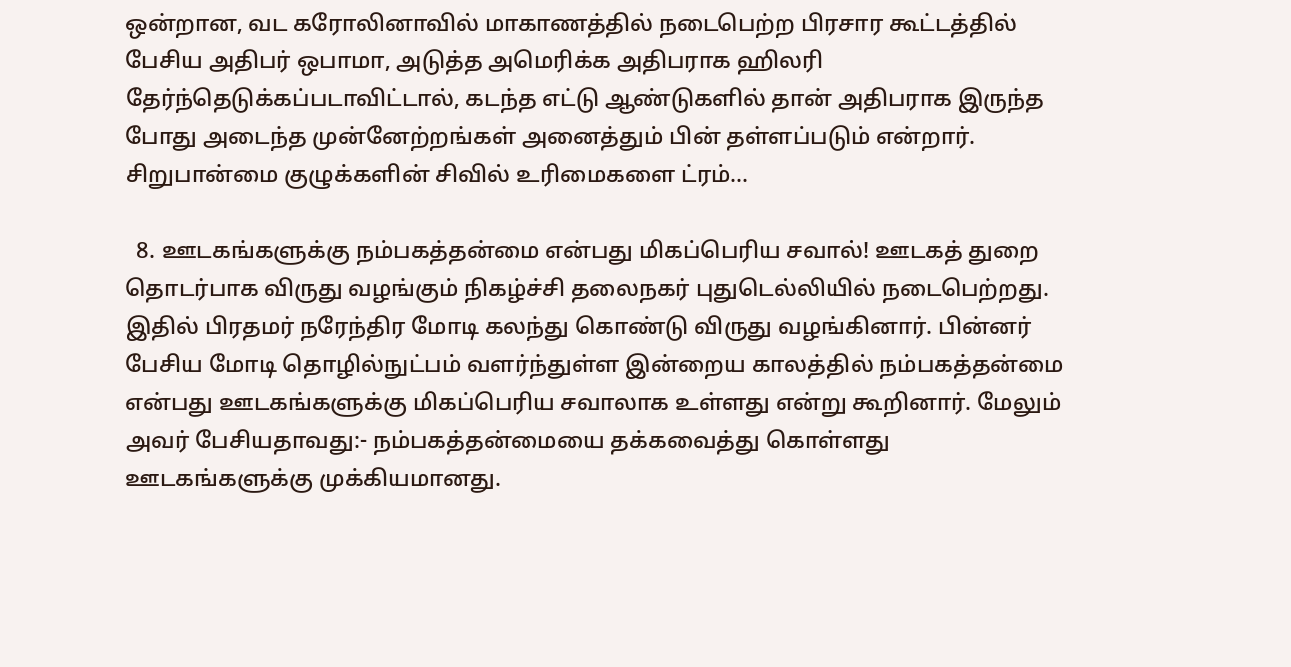ஒன்றான, வட கரோலினாவில் மாகாணத்தில் நடைபெற்ற பிரசார கூட்டத்தில் பேசிய அதிபர் ஒபாமா, அடுத்த அமெரிக்க அதிபராக ஹிலரி தேர்ந்தெடுக்கப்படாவிட்டால், கடந்த எட்டு ஆண்டுகளில் தான் அதிபராக இருந்த போது அடைந்த முன்னேற்றங்கள் அனைத்தும் பின் தள்ளப்படும் என்றார். சிறுபான்மை குழுக்களின் சிவில் உரிமைகளை ட்ரம்…

  8. ஊடகங்களுக்கு நம்பகத்தன்மை என்பது மிகப்பெரிய சவால்! ஊடகத் துறை தொடர்பாக விருது வழங்கும் நிகழ்ச்சி தலைநகர் புதுடெல்லியில் நடைபெற்றது. இதில் பிரதமர் நரேந்திர மோடி கலந்து கொண்டு விருது வழங்கினார். பின்னர் பேசிய மோடி தொழில்நுட்பம் வளர்ந்துள்ள இன்றைய காலத்தில் நம்பகத்தன்மை என்பது ஊடகங்களுக்கு மிகப்பெரிய சவாலாக உள்ளது என்று கூறினார். மேலும் அவர் பேசியதாவது:- நம்பகத்தன்மையை தக்கவைத்து கொள்ளது ஊடகங்களுக்கு முக்கியமானது.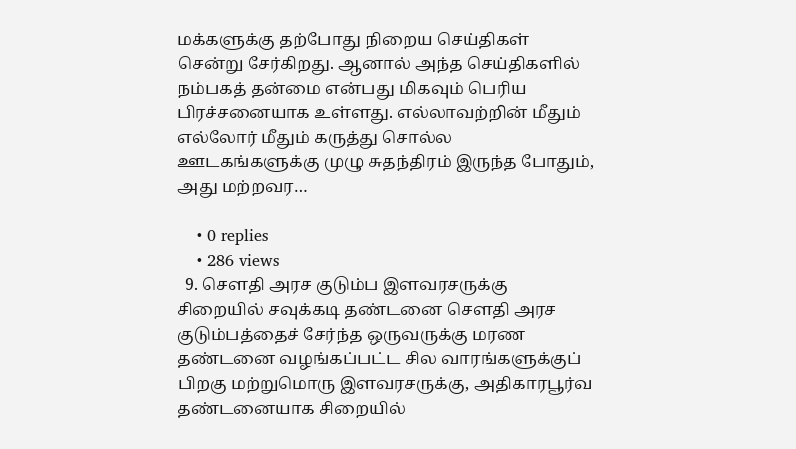மக்களுக்கு தற்போது நிறைய செய்திகள் சென்று சேர்கிறது. ஆனால் அந்த செய்திகளில் நம்பகத் தன்மை என்பது மிகவும் பெரிய பிரச்சனையாக உள்ளது. எல்லாவற்றின் மீதும் எல்லோர் மீதும் கருத்து சொல்ல ஊடகங்களுக்கு முழு சுதந்திரம் இருந்த போதும், அது மற்றவர…

    • 0 replies
    • 286 views
  9. செளதி அரச குடும்ப இளவரசருக்கு சிறையில் சவுக்கடி தண்டனை செளதி அரச குடும்பத்தைச் சேர்ந்த ஒருவருக்கு மரண தண்டனை வழங்கப்பட்ட சில வாரங்களுக்குப் பிறகு மற்றுமொரு இளவரசருக்கு, அதிகாரபூர்வ தண்டனையாக சிறையில்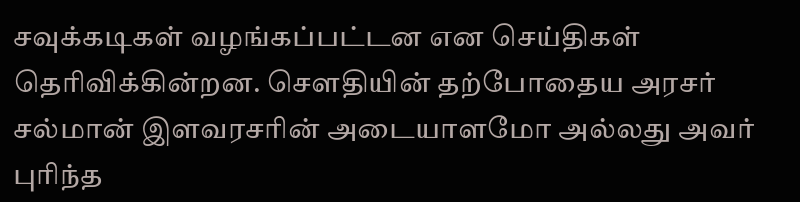சவுக்கடிகள் வழங்கப்பட்டன என செய்திகள் தெரிவிக்கின்றன. செளதியின் தற்போதைய அரசர் சல்மான் இளவரசரின் அடையாளமோ அல்லது அவர் புரிந்த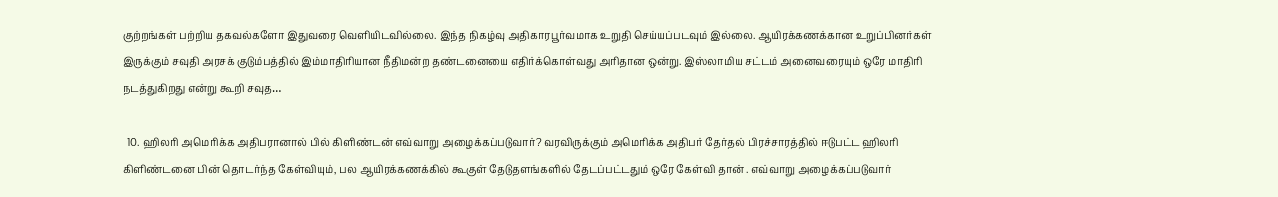குற்றங்கள் பற்றிய தகவல்களோ இதுவரை வெளியிடவில்லை. இந்த நிகழ்வு அதிகாரபூர்வமாக உறுதி செய்யப்படவும் இல்லை. ஆயிரக்கணக்கான உறுப்பினர்கள் இருக்கும் சவுதி அரசக் குடும்பத்தில் இம்மாதிரியான நீதிமன்ற தண்டனையை எதிர்க்கொள்வது அரிதான ஒன்று. இஸ்லாமிய சட்டம் அனைவரையும் ஒரே மாதிரி நடத்துகிறது என்று கூறி சவுத…

  10. ஹிலரி அமெரிக்க அதிபரானால் பில் கிளிண்டன் எவ்வாறு அழைக்கப்படுவார்? வரவிருக்கும் அமெரிக்க அதிபர் தேர்தல் பிரச்சாரத்தில் ஈடுபட்ட ஹிலரி கிளிண்டனை பின் தொடர்ந்த கேள்வியும், பல ஆயிரக்கணக்கில் கூகுள் தேடுதளங்களில் தேடப்பட்டதும் ஒரே கேள்வி தான் . எவ்வாறு அழைக்கப்படுவார்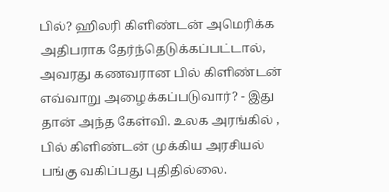பில்? ஹிலரி கிளிண்டன் அமெரிக்க அதிபராக தேர்ந்தெடுக்கப்பட்டால், அவரது கணவரான பில் கிளிண்டன் எவ்வாறு அழைக்கப்படுவார்? - இது தான் அந்த கேள்வி. உலக அரங்கில் , பில் கிளிண்டன் முக்கிய அரசியல் பங்கு வகிப்பது புதிதில்லை.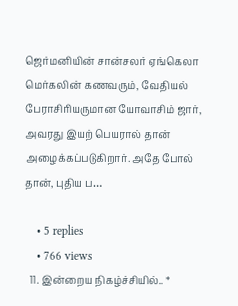ஜெர்மனியின் சான்சலர் ஏங்கெலா மெர்கலின் கணவரும், வேதியல் பேராசிரியருமான யோவாசிம் ஜார், அவரது இயற் பெயரால் தான் அழைக்கப்படுகிறார். அதே போல் தான், புதிய ப…

    • 5 replies
    • 766 views
  11. இன்றைய நிகழ்ச்சியில்.. *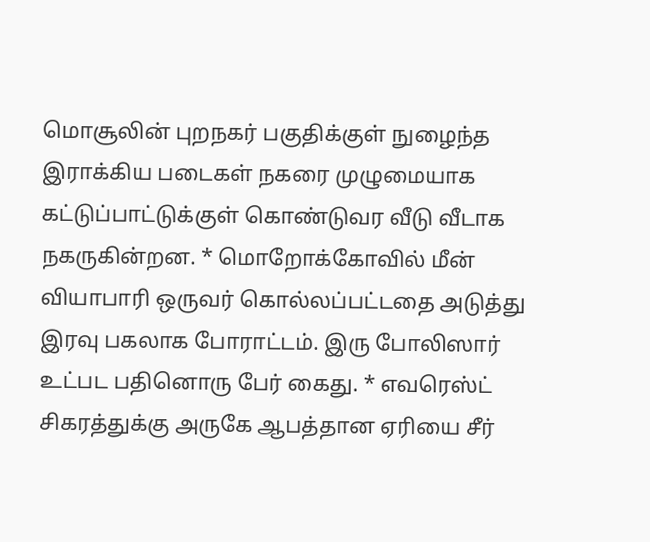மொசூலின் புறநகர் பகுதிக்குள் நுழைந்த இராக்கிய படைகள் நகரை முழுமையாக கட்டுப்பாட்டுக்குள் கொண்டுவர வீடு வீடாக நகருகின்றன. * மொறோக்கோவில் மீன் வியாபாரி ஒருவர் கொல்லப்பட்டதை அடுத்து இரவு பகலாக போராட்டம். இரு போலிஸார் உட்பட பதினொரு பேர் கைது. * எவரெஸ்ட் சிகரத்துக்கு அருகே ஆபத்தான ஏரியை சீர்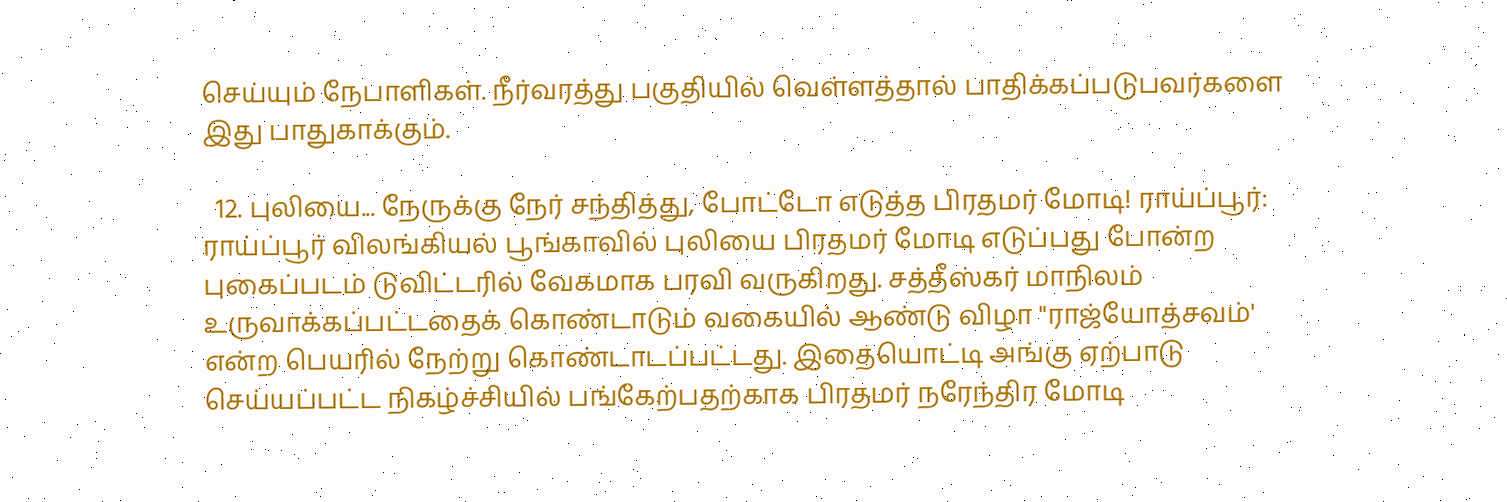செய்யும் நேபாளிகள். நீர்வரத்து பகுதியில் வெள்ளத்தால் பாதிக்கப்படுபவர்களை இது பாதுகாக்கும்.

  12. புலியை... நேருக்கு நேர் சந்தித்து, போட்டோ எடுத்த பிரதமர் மோடி! ராய்ப்பூர்: ராய்ப்பூர் விலங்கியல் பூங்காவில் புலியை பிரதமர் மோடி எடுப்பது போன்ற புகைப்படம் டுவிட்டரில் வேகமாக பரவி வருகிறது. சத்தீஸ்கர் மாநிலம் உருவாக்கப்பட்டதைக் கொண்டாடும் வகையில் ஆண்டு விழா "ராஜ்யோத்சவம்' என்ற பெயரில் நேற்று கொண்டாடப்பட்டது. இதையொட்டி அங்கு ஏற்பாடு செய்யப்பட்ட நிகழ்ச்சியில் பங்கேற்பதற்காக பிரதமர் நரேந்திர மோடி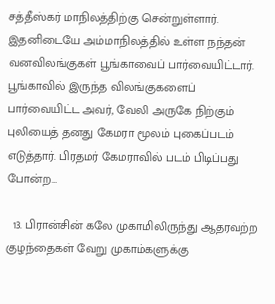சத்தீஸ்கர் மாநிலத்திற்கு சென்றுள்ளார். இதனிடையே அம்மாநிலத்தில் உள்ள நந்தன் வனவிலங்குகள் பூங்காவைப் பார்வையிட்டார். பூங்காவில் இருந்த விலங்குகளைப் பார்வையிட்ட அவர், வேலி அருகே நிற்கும் புலியைத் தனது கேமரா மூலம் புகைப்படம் எடுத்தார். பிரதமர் கேமராவில் படம் பிடிப்பது போன்ற…

  13. பிரான்சின் கலே முகாமிலிருந்து ஆதரவற்ற குழந்தைகள் வேறு முகாம்களுக்கு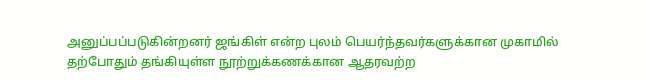அனுப்பப்படுகின்றனர் ஜங்கிள் என்ற புலம் பெயர்ந்தவர்களுக்கான முகாமில் தற்போதும் தங்கியுள்ள நூற்றுக்கணக்கான ஆதரவற்ற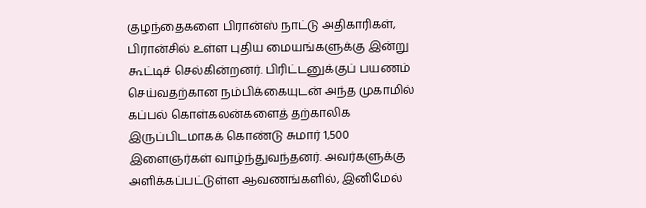குழந்தைகளை பிரான்ஸ் நாட்டு அதிகாரிகள், பிரான்சில் உள்ள புதிய மையங்களுக்கு இன்று கூட்டிச் செல்கின்றனர். பிரிட்டனுக்குப் பயணம் செய்வதற்கான நம்பிக்கையுடன் அந்த முகாமில் கப்பல் கொள்கலன்களைத் தற்காலிக இருப்பிடமாகக் கொண்டு சுமார் 1,500 இளைஞர்கள் வாழ்ந்துவந்தனர். அவர்களுக்கு அளிக்கப்பட்டுள்ள ஆவணங்களில், இனிமேல்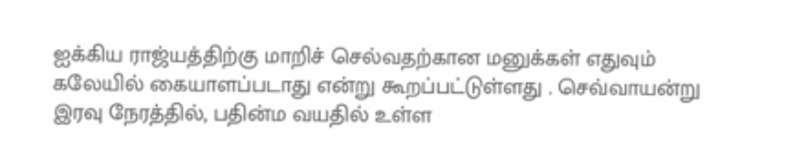ஐக்கிய ராஜ்யத்திற்கு மாறிச் செல்வதற்கான மனுக்கள் எதுவும் கலேயில் கையாளப்படாது என்று கூறப்பட்டுள்ளது . செவ்வாயன்று இரவு நேரத்தில், பதின்ம வயதில் உள்ள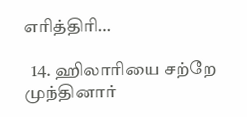எரித்திரி…

  14. ஹிலாரியை சற்றே முந்தினார்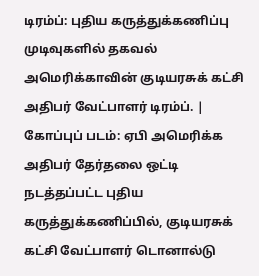டிரம்ப்: புதிய கருத்துக்கணிப்பு முடிவுகளில் தகவல் அமெரிக்காவின் குடியரசுக் கட்சி அதிபர் வேட்பாளர் டிரம்ப். | கோப்புப் படம்: ஏபி அமெரிக்க அதிபர் தேர்தலை ஒட்டி நடத்தப்பட்ட புதிய கருத்துக்கணிப்பில், குடியரசுக் கட்சி வேட்பாளர் டொனால்டு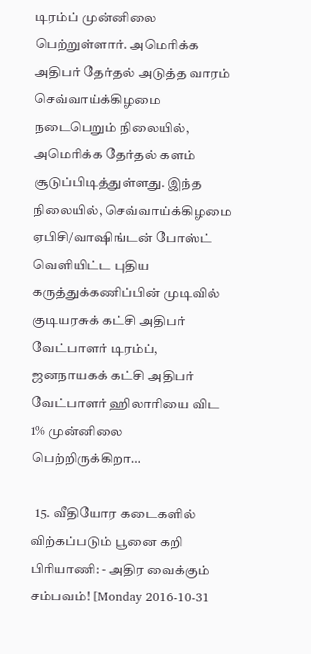டிரம்ப் முன்னிலை பெற்றுள்ளார். அமெரிக்க அதிபர் தேர்தல் அடுத்த வாரம் செவ்வாய்க்கிழமை நடைபெறும் நிலையில், அமெரிக்க தேர்தல் களம் சூடுப்பிடித்துள்ளது. இந்த நிலையில், செவ்வாய்க்கிழமை ஏபிசி/வாஷிங்டன் போஸ்ட் வெளியிட்ட புதிய கருத்துக்கணிப்பின் முடிவில் குடியரசுக் கட்சி அதிபர் வேட்பாளர் டிரம்ப், ஜனநாயகக் கட்சி அதிபர் வேட்பாளர் ஹிலாரியை விட 1% முன்னிலை பெற்றிருக்கிறா…

  15. வீதியோர கடைகளில் விற்கப்படும் பூனை கறி பிரியாணி: - அதிர வைக்கும் சம்பவம்! [Monday 2016-10-31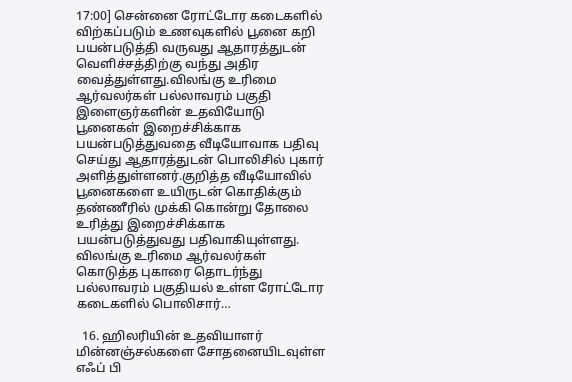17:00] சென்னை ரோட்டோர கடைகளில் விற்கப்படும் உணவுகளில் பூனை கறி பயன்படுத்தி வருவது ஆதாரத்துடன் வெளிச்சத்திற்கு வந்து அதிர வைத்துள்ளது.விலங்கு உரிமை ஆர்வலர்கள் பல்லாவரம் பகுதி இளைஞர்களின் உதவியோடு பூனைகள் இறைச்சிக்காக பயன்படுத்துவதை வீடியோவாக பதிவு செய்து ஆதாரத்துடன் பொலிசில் புகார் அளித்துள்ளனர்.குறித்த வீடியோவில் பூனைகளை உயிருடன் கொதிக்கும் தண்ணீரில் முக்கி கொன்று தோலை உரித்து இறைச்சிக்காக பயன்படுத்துவது பதிவாகியுள்ளது. விலங்கு உரிமை ஆர்வலர்கள் கொடுத்த புகாரை தொடர்ந்து பல்லாவரம் பகுதியல் உள்ள ரோட்டோர கடைகளில் பொலிசார்…

  16. ஹிலரியின் உதவியாளர் மின்னஞ்சல்களை சோதனையிடவுள்ள எஃப் பி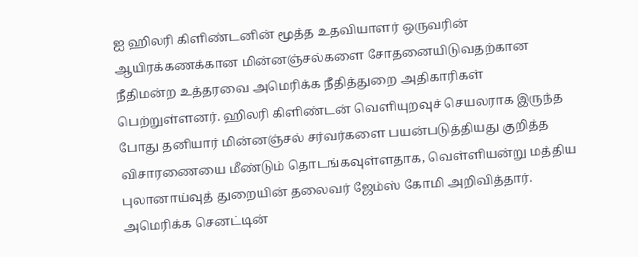ஐ ஹிலரி கிளிண்டனின் மூத்த உதவியாளர் ஒருவரின் ஆயிரக்கணக்கான மின்னஞ்சல்களை சோதனையிடுவதற்கான நீதிமன்ற உத்தரவை அமெரிக்க நீதித்துறை அதிகாரிகள் பெற்றுள்ளனர். ஹிலரி கிளிண்டன் வெளியுறவுச் செயலராக இருந்த போது தனியார் மின்னஞ்சல் சர்வர்களை பயன்படுத்தியது குறித்த விசாரணையை மீண்டும் தொடங்கவுள்ளதாக, வெள்ளியன்று மத்திய புலானாய்வுத் துறையின் தலைவர் ஜேம்ஸ் கோமி அறிவித்தார். அமெரிக்க செனட்டின்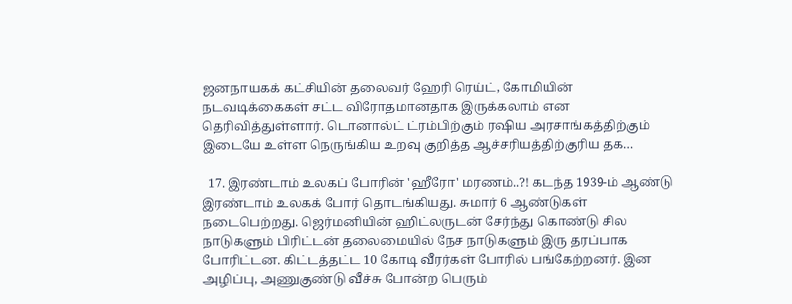ஜனநாயகக் கட்சியின் தலைவர் ஹேரி ரெய்ட், கோமியின் நடவடிக்கைகள் சட்ட விரோதமானதாக இருக்கலாம் என தெரிவித்துள்ளார். டொனால்ட் ட்ரம்பிற்கும் ரஷிய அரசாங்கத்திற்கும் இடையே உள்ள நெருங்கிய உறவு குறித்த ஆச்சரியத்திற்குரிய தக…

  17. இரண்டாம் உலகப் போரின் 'ஹீரோ' மரணம்..?! கடந்த 1939-ம் ஆண்டு இரண்டாம் உலகக் போர் தொடங்கியது. சுமார் 6 ஆண்டுகள் நடைபெற்றது. ஜெர்மனியின் ஹிட்லருடன் சேர்ந்து கொண்டு சில நாடுகளும் பிரிட்டன் தலைமையில் நேச நாடுகளும் இரு தரப்பாக போரிட்டன. கிட்டத்தட்ட 10 கோடி வீரர்கள் போரில் பங்கேற்றனர். இன அழிப்பு, அணுகுண்டு வீச்சு போன்ற பெரும்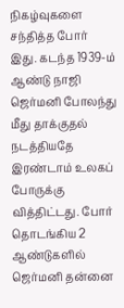நிகழ்வுகளை சந்தித்த போர் இது. கடந்த 1939-ம் ஆண்டு நாஜி ஜெர்மனி போலந்து மீது தாக்குதல் நடத்தியதே இரண்டாம் உலகப் போருக்கு வித்திட்டது. போர் தொடங்கிய 2 ஆண்டுகளில் ஜெர்மனி தன்னை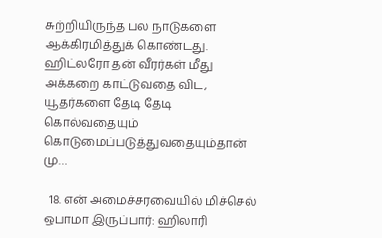சுற்றியிருந்த பல நாடுகளை ஆக்கிரமித்துக் கொண்டது. ஹிட்லரோ தன் வீரர்கள் மீது அக்கறை காட்டுவதை விட, யூதர்களை தேடி தேடி கொல்வதையும் கொடுமைப்படுத்துவதையும்தான் மு…

  18. என் அமைச்சரவையில் மிச்செல் ஒபாமா இருப்பார்: ஹிலாரி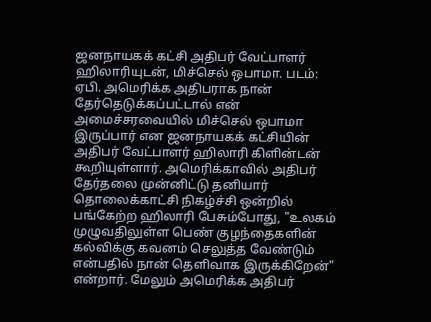ஜனநாயகக் கட்சி அதிபர் வேட்பாளர் ஹிலாரியுடன், மிச்செல் ஒபாமா. படம்: ஏபி. அமெரிக்க அதிபராக நான் தேர்தெடுக்கப்பட்டால் என் அமைச்சரவையில் மிச்செல் ஒபாமா இருப்பார் என ஜனநாயகக் கட்சியின் அதிபர் வேட்பாளர் ஹிலாரி கிளின்டன் கூறியுள்ளார். அமெரிக்காவில் அதிபர் தேர்தலை முன்னிட்டு தனியார் தொலைக்காட்சி நிகழ்ச்சி ஒன்றில் பங்கேற்ற ஹிலாரி பேசும்போது, "உலகம் முழுவதிலுள்ள பெண் குழந்தைகளின் கல்விக்கு கவனம் செலுத்த வேண்டும் என்பதில் நான் தெளிவாக இருக்கிறேன்" என்றார். மேலும் அமெரிக்க அதிபர்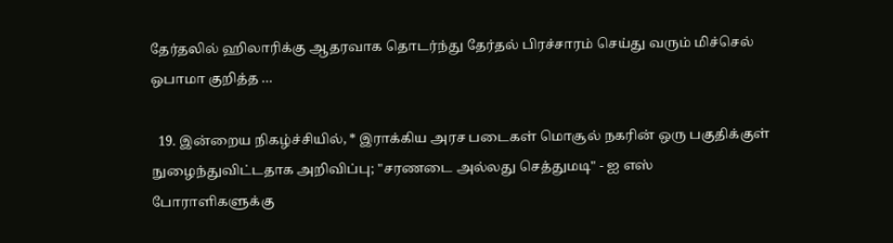தேர்தலில் ஹிலாரிக்கு ஆதரவாக தொடர்ந்து தேர்தல் பிரச்சாரம் செய்து வரும் மிச்செல் ஒபாமா குறித்த …

  19. இன்றைய நிகழ்ச்சியில், * இராக்கிய அரச படைகள் மொசூல் நகரின் ஒரு பகுதிக்குள் நுழைந்துவிட்டதாக அறிவிப்பு; "சரணடை அல்லது செத்துமடி" - ஐ எஸ் போராளிகளுக்கு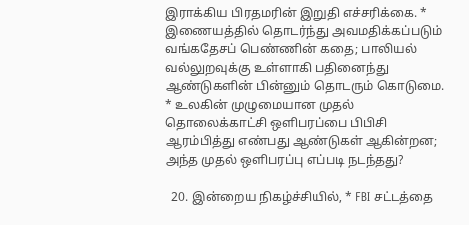இராக்கிய பிரதமரின் இறுதி எச்சரிக்கை. * இணையத்தில் தொடர்ந்து அவமதிக்கப்படும் வங்கதேசப் பெண்ணின் கதை; பாலியல் வல்லுறவுக்கு உள்ளாகி பதினைந்து ஆண்டுகளின் பின்னும் தொடரும் கொடுமை. * உலகின் முழுமையான முதல் தொலைக்காட்சி ஒளிபரப்பை பிபிசி ஆரம்பித்து எண்பது ஆண்டுகள் ஆகின்றன; அந்த முதல் ஒளிபரப்பு எப்படி நடந்தது?

  20. இன்றைய நிகழ்ச்சியில், * FBI சட்டத்தை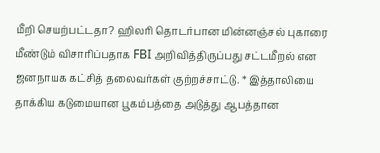மீறி செயற்பட்டதா? ஹிலரி தொடர்பான மின்னஞ்சல் புகாரை மீண்டும் விசாரிப்பதாக FBI அறிவித்திருப்பது சட்டமீறல் என ஜனநாயக கட்சித் தலைவர்கள் குற்றச்சாட்டு. * இத்தாலியை தாக்கிய கடுமையான பூகம்பத்தை அடுத்து ஆபத்தான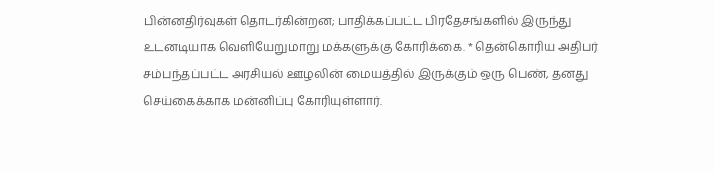பின்னதிர்வுகள் தொடர்கின்றன; பாதிக்கப்பட்ட பிரதேசங்களில் இருந்து உடனடியாக வெளியேறுமாறு மக்களுக்கு கோரிக்கை. * தென்கொரிய அதிபர் சம்பந்தப்பட்ட அரசியல் ஊழலின் மையத்தில் இருக்கும் ஒரு பெண், தனது செய்கைக்காக மன்னிப்பு கோரியுள்ளார்.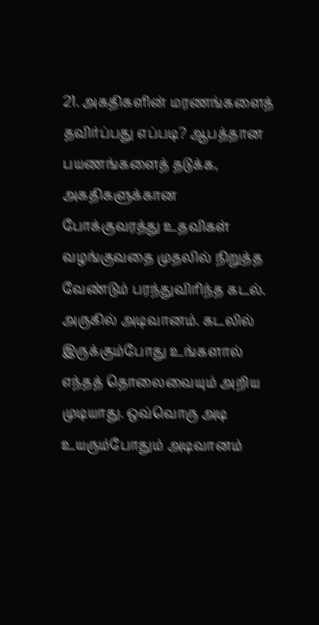21. அகதிகளின் மரணங்களைத் தவிர்ப்பது எப்படி? ஆபத்தான பயணங்களைத் தடுக்க, அகதிகளுக்கான போக்குவரத்து உதவிகள் வழங்குவதை முதலில் நிறுத்த வேண்டும் பரந்துவிரிந்த கடல். அருகில் அடிவானம். கடலில் இருக்கும்போது உங்களால் எந்தத் தொலைவையும் அறிய முடியாது. ஒவ்வொரு அடி உயரும்போதும் அடிவானம்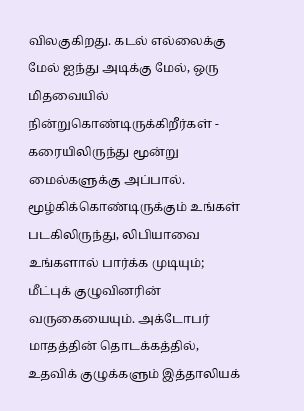விலகுகிறது. கடல் எல்லைக்கு மேல் ஐந்து அடிக்கு மேல், ஒரு மிதவையில் நின்றுகொண்டிருக்கிறீர்கள் - கரையிலிருந்து மூன்று மைல்களுக்கு அப்பால். மூழ்கிக்கொண்டிருக்கும் உங்கள் படகிலிருந்து, லிபியாவை உங்களால் பார்க்க முடியும்; மீட்புக் குழுவினரின் வருகையையும். அக்டோபர் மாதத்தின் தொடக்கத்தில், உதவிக் குழுக்களும் இத்தாலியக்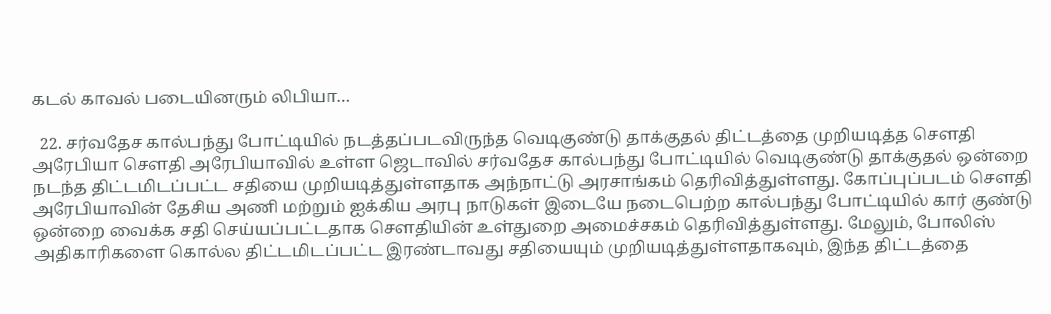கடல் காவல் படையினரும் லிபியா…

  22. சர்வதேச கால்பந்து போட்டியில் நடத்தப்படவிருந்த வெடிகுண்டு தாக்குதல் திட்டத்தை முறியடித்த செளதி அரேபியா செளதி அரேபியாவில் உள்ள ஜெடாவில் சர்வதேச கால்பந்து போட்டியில் வெடிகுண்டு தாக்குதல் ஒன்றை நடந்த திட்டமிடப்பட்ட சதியை முறியடித்துள்ளதாக அந்நாட்டு அரசாங்கம் தெரிவித்துள்ளது. கோப்புப்படம் செளதி அரேபியாவின் தேசிய அணி மற்றும் ஐக்கிய அரபு நாடுகள் இடையே நடைபெற்ற கால்பந்து போட்டியில் கார் குண்டு ஒன்றை வைக்க சதி செய்யப்பட்டதாக செளதியின் உள்துறை அமைச்சகம் தெரிவித்துள்ளது. மேலும், போலிஸ் அதிகாரிகளை கொல்ல திட்டமிடப்பட்ட இரண்டாவது சதியையும் முறியடித்துள்ளதாகவும், இந்த திட்டத்தை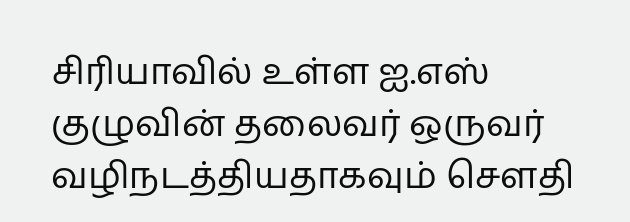சிரியாவில் உள்ள ஐ.எஸ் குழுவின் தலைவர் ஒருவர் வழிநடத்தியதாகவும் செளதி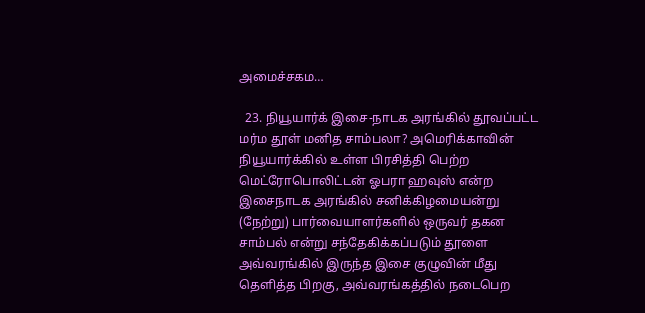அமைச்சகம…

  23. நியூயார்க் இசை-நாடக அரங்கில் தூவப்பட்ட மர்ம தூள் மனித சாம்பலா? அமெரிக்காவின் நியூயார்க்கில் உள்ள பிரசித்தி பெற்ற மெட்ரோபொலிட்டன் ஓபரா ஹவுஸ் என்ற இசைநாடக அரங்கில் சனிக்கிழமையன்று (நேற்று) பார்வையாளர்களில் ஒருவர் தகன சாம்பல் என்று சந்தேகிக்கப்படும் தூளை அவ்வரங்கில் இருந்த இசை குழுவின் மீது தெளித்த பிறகு, அவ்வரங்கத்தில் நடைபெற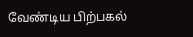வேண்டிய பிற்பகல்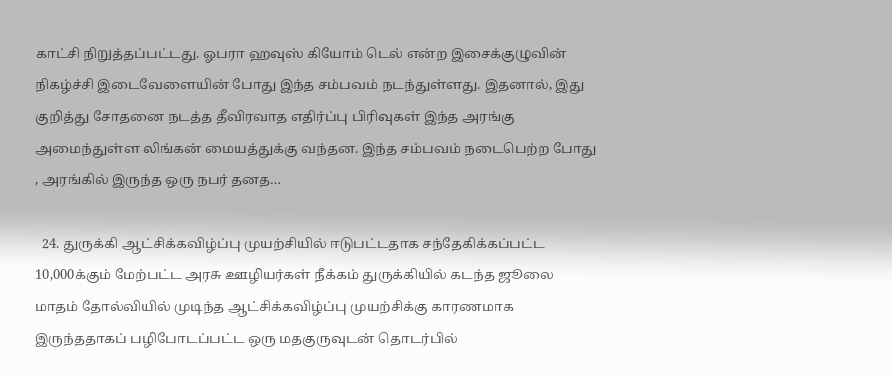காட்சி நிறுத்தப்பட்டது. ஓபரா ஹவுஸ் கியோம் டெல் என்ற இசைக்குழுவின் நிகழ்ச்சி இடைவேளையின் போது இந்த சம்பவம் நடந்துள்ளது. இதனால், இது குறித்து சோதனை நடத்த தீவிரவாத எதிர்ப்பு பிரிவுகள் இந்த அரங்கு அமைந்துள்ள லிங்கன் மையத்துக்கு வந்தன. இந்த சம்பவம் நடைபெற்ற போது , அரங்கில் இருந்த ஒரு நபர் தனத…

  24. துருக்கி ஆட்சிக்கவிழ்ப்பு முயற்சியில் ஈடுபட்டதாக சந்தேகிக்கப்பட்ட 10,000க்கும் மேற்பட்ட அரசு ஊழியர்கள் நீக்கம் துருக்கியில் கடந்த ஜூலை மாதம் தோல்வியில் முடிந்த ஆட்சிக்கவிழ்ப்பு முயற்சிக்கு காரணமாக இருந்ததாகப் பழிபோடப்பட்ட ஒரு மதகுருவுடன் தொடர்பில்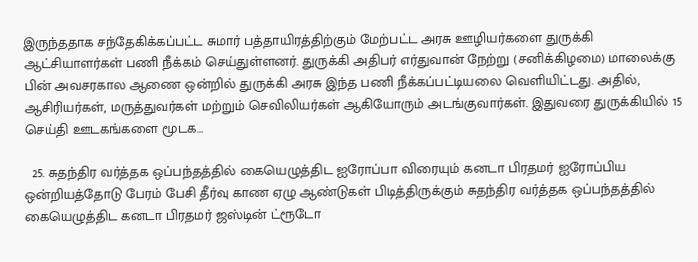இருந்ததாக சந்தேகிக்கப்பட்ட சுமார் பத்தாயிரத்திற்கும் மேற்பட்ட அரசு ஊழியர்களை துருக்கி ஆட்சியாளர்கள் பணி நீக்கம் செய்துள்ளனர். துருக்கி அதிபர் எர்துவான் நேற்று (சனிக்கிழமை) மாலைக்கு பின் அவசரகால ஆணை ஒன்றில் துருக்கி அரசு இந்த பணி நீக்கப்பட்டியலை வெளியிட்டது. அதில், ஆசிரியர்கள், மருத்துவர்கள் மற்றும் செவிலியர்கள் ஆகியோரும் அடங்குவார்கள். இதுவரை துருக்கியில் 15 செய்தி ஊடகங்களை மூடக…

  25. சுதந்திர வர்த்தக ஒப்பந்தத்தில் கையெழுத்திட ஐரோப்பா விரையும் கனடா பிரதமர் ஐரோப்பிய ஒன்றியத்தோடு பேரம் பேசி தீர்வு காண ஏழு ஆண்டுகள் பிடித்திருக்கும் சுதந்திர வர்த்தக ஒப்பந்தத்தில் கையெழுத்திட கனடா பிரதமர் ஜஸ்டின் ட்ரூடோ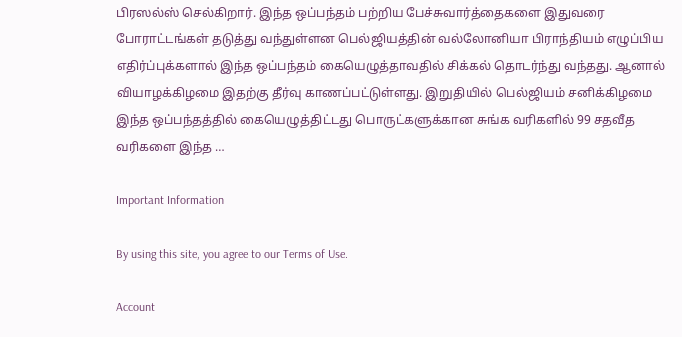பிரஸல்ஸ் செல்கிறார். இந்த ஒப்பந்தம் பற்றிய பேச்சுவார்த்தைகளை இதுவரை போராட்டங்கள் தடுத்து வந்துள்ளன பெல்ஜியத்தின் வல்லோனியா பிராந்தியம் எழுப்பிய எதிர்ப்புக்களால் இந்த ஒப்பந்தம் கையெழுத்தாவதில் சிக்கல் தொடர்ந்து வந்தது. ஆனால் வியாழக்கிழமை இதற்கு தீர்வு காணப்பட்டுள்ளது. இறுதியில் பெல்ஜியம் சனிக்கிழமை இந்த ஒப்பந்தத்தில் கையெழுத்திட்டது பொருட்களுக்கான சுங்க வரிகளில் 99 சதவீத வரிகளை இந்த …

Important Information

By using this site, you agree to our Terms of Use.

Account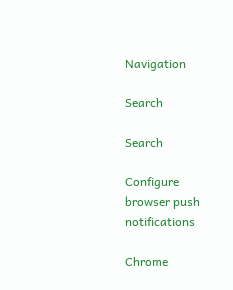Navigation

Search

Search

Configure browser push notifications

Chrome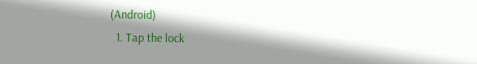(Android)
  1. Tap the lock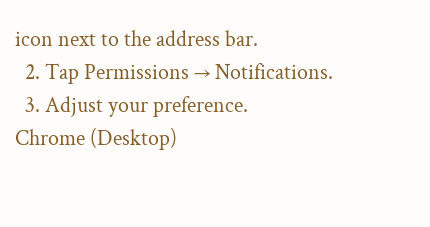icon next to the address bar.
  2. Tap Permissions → Notifications.
  3. Adjust your preference.
Chrome (Desktop)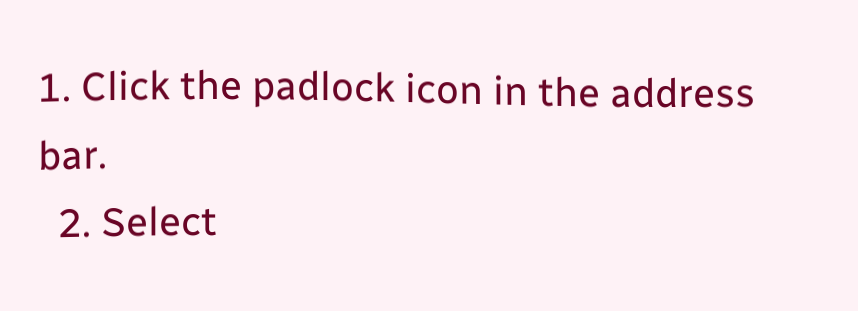1. Click the padlock icon in the address bar.
  2. Select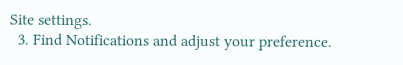Site settings.
  3. Find Notifications and adjust your preference.